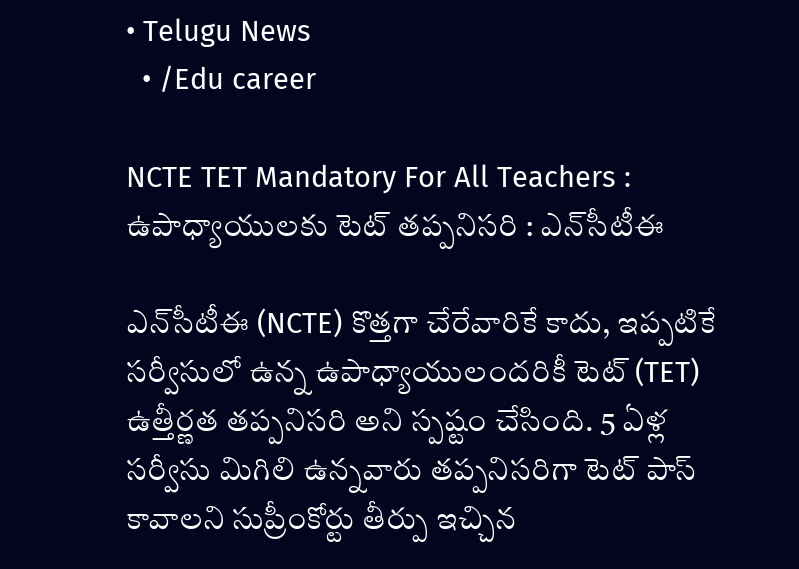• Telugu News
  • /Edu career

NCTE TET Mandatory For All Teachers : ఉపాధ్యాయులకు టెట్ తప్పనిసరి : ఎన్‌సీటీఈ

ఎన్‌సీటీఈ (NCTE) కొత్తగా చేరేవారికే కాదు, ఇప్పటికే సర్వీసులో ఉన్న ఉపాధ్యాయులందరికీ టెట్ (TET) ఉత్తీర్ణత తప్పనిసరి అని స్పష్టం చేసింది. 5 ఏళ్ల సర్వీసు మిగిలి ఉన్నవారు తప్పనిసరిగా టెట్ పాస్ కావాలని సుప్రీంకోర్టు తీర్పు ఇచ్చిన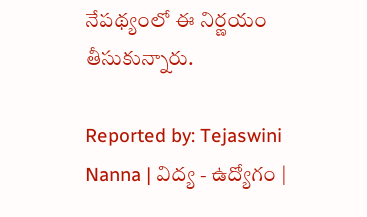నేపథ్యంలో ఈ నిర్ణయం తీసుకున్నారు.

Reported by: Tejaswini Nanna | విద్య - ఉద్యోగం |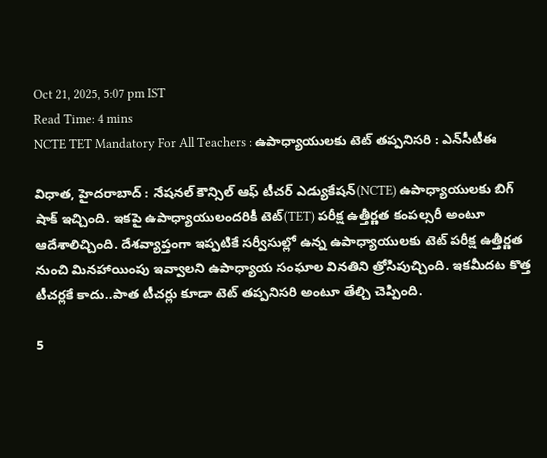Oct 21, 2025, 5:07 pm IST
Read Time: 4 mins
NCTE TET Mandatory For All Teachers : ఉపాధ్యాయులకు టెట్ తప్పనిసరి : ఎన్‌సీటీఈ

విధాత, హైదరాబాద్ : నేషనల్ కౌన్సిల్ ఆఫ్ టీచర్ ఎడ్యుకేషన్(NCTE) ఉపాధ్యాయులకు బిగ్ షాక్ ఇచ్చింది. ఇకపై ఉపాధ్యాయులందరికీ టెట్(TET) పరీక్ష ఉత్తీర్ణత కంపల్సరీ అంటూ ఆదేశాలిచ్చింది. దేశవ్యాప్తంగా ఇప్పటికే సర్వీసుల్లో ఉన్న ఉపాధ్యాయులకు టెట్ పరీక్ష ఉత్తీర్ణత నుంచి మినహాయింపు ఇవ్వాలని ఉపాధ్యాయ సంఘాల వినతిని త్రోసిపుచ్చింది. ఇకమీదట కొత్త టీచర్లకే కాదు..పాత టీచర్లు కూడా టెట్ తప్పనిసరి అంటూ తేల్చి చెప్పింది.

5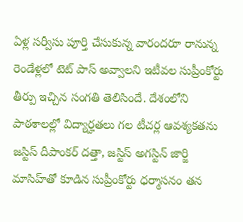ఏళ్ల సర్వీసు పూర్తి చేసుకున్న వారందరూ రానున్న రెండేళ్లలో టెట్ పాస్ అవ్వాలని ఇటీవల సుప్రీంకోర్టు తీర్పు ఇచ్చిన సంగతి తెలిసిందే. దేశంలోని పాఠశాలల్లో విద్యార్హతలు గల టీచర్ల ఆవశ్యకతను జస్టిస్‌ దీపాంకర్‌ దత్తా, జస్టిస్‌ అగస్టిన్‌ జార్జి మాసిహ్‌తో కూడిన సుప్రీంకోర్టు ధర్మాసనం తన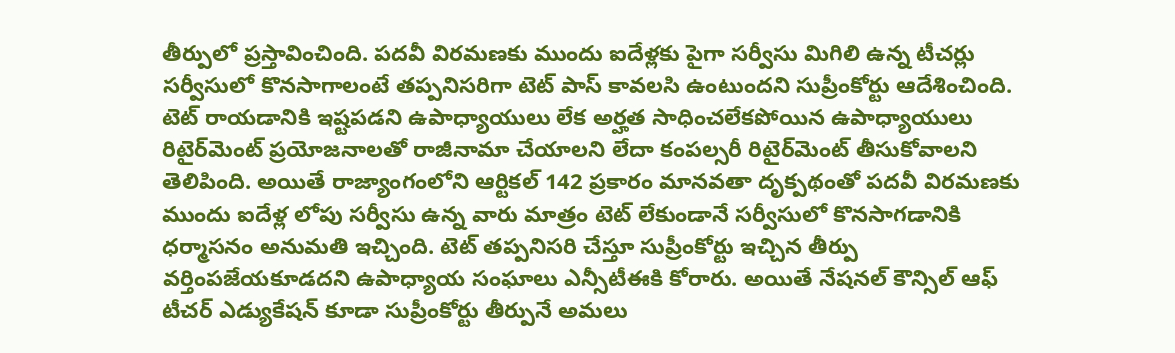తీర్పులో ప్రస్తావించింది. పదవీ విరమణకు ముందు ఐదేళ్లకు పైగా సర్వీసు మిగిలి ఉన్న టీచర్లు సర్వీసులో కొనసాగాలంటే తప్పనిసరిగా టెట్‌ పాస్‌ కావలసి ఉంటుందని సుప్రీంకోర్టు ఆదేశించింది. టెట్‌ రాయడానికి ఇష్టపడని ఉపాధ్యాయులు లేక అర్హత సాధించలేకపోయిన ఉపాధ్యాయులు రిటైర్‌మెంట్‌ ప్రయోజనాలతో రాజీనామా చేయాలని లేదా కంపల్సరీ రిటైర్‌మెంట్‌ తీసుకోవాలని తెలిపింది. అయితే రాజ్యాంగంలోని ఆర్టికల్ 142 ప్రకారం మానవతా దృక్పథంతో పదవీ విరమణకు ముందు ఐదేళ్ల లోపు సర్వీసు ఉన్న వారు మాత్రం టెట్‌ లేకుండానే సర్వీసులో కొనసాగడానికి ధర్మాసనం అనుమతి ఇచ్చింది. టెట్ తప్పనిసరి చేస్తూ సుప్రీంకోర్టు ఇచ్చిన తీర్పు వర్తింపజేయకూడదని ఉపాధ్యాయ సంఘాలు ఎన్సీటీఈకి కోరారు. అయితే నేషనల్ కౌన్సిల్ ఆఫ్ టీచర్ ఎడ్యుకేషన్ కూడా సుప్రీంకోర్టు తీర్పునే అమలు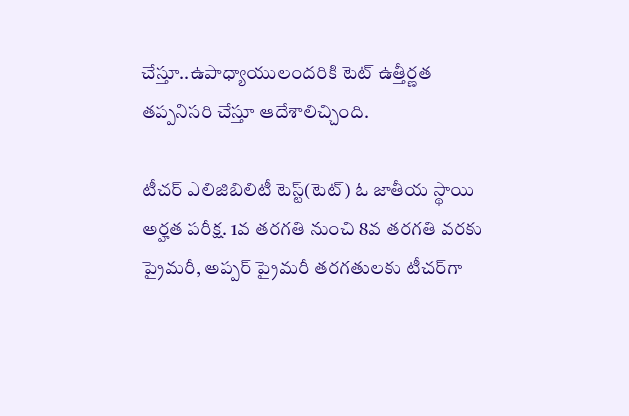చేస్తూ..ఉపాధ్యాయులందరికి టెట్ ఉత్తీర్ణత తప్పనిసరి చేస్తూ ఆదేశాలిచ్చింది.

టీచర్‌ ఎలిజిబిలిటీ టెస్ట్‌(టెట్‌) ఓ జాతీయ స్థాయి అర్హత పరీక్ష. 1వ తరగతి నుంచి 8వ తరగతి వరకు ప్రైమరీ, అప్పర్‌ ప్రైమరీ తరగతులకు టీచర్‌గా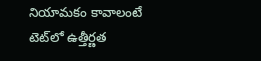నియామకం కావాలంటే టెట్‌లో ఉత్తీర్ణత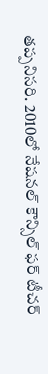తప్పనిసరి. 2010లో నేషనల్‌ కౌన్సిల్‌ ఫర్‌ టీచర్‌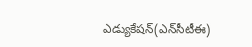ఎడ్యుకేషన్‌(ఎన్‌సీటీఈ)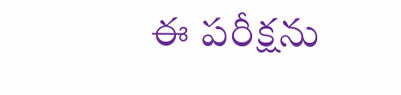ఈ పరీక్షను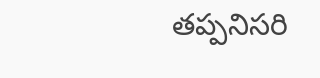తప్పనిసరి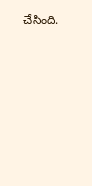చేసింది.